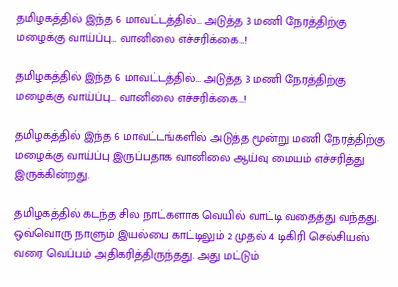தமிழகத்தில் இந்த 6 மாவட்டத்தில்… அடுத்த 3 மணி நேரத்திற்கு மழைக்கு வாய்ப்பு… வானிலை எச்சரிக்கை…!

தமிழகத்தில் இந்த 6 மாவட்டத்தில்… அடுத்த 3 மணி நேரத்திற்கு மழைக்கு வாய்ப்பு… வானிலை எச்சரிக்கை…!

தமிழகத்தில் இந்த 6 மாவட்டங்களில் அடுத்த மூன்று மணி நேரத்திற்கு மழைக்கு வாய்ப்பு இருப்பதாக வானிலை ஆய்வு மையம் எச்சரித்து இருக்கின்றது.

தமிழகத்தில் கடந்த சில நாட்களாக வெயில் வாட்டி வதைத்து வந்தது. ஒவ்வொரு நாளும் இயல்பை காட்டிலும் 2 முதல் 4 டிகிரி செல்சியஸ் வரை வெப்பம் அதிகரித்திருந்தது. அது மட்டும்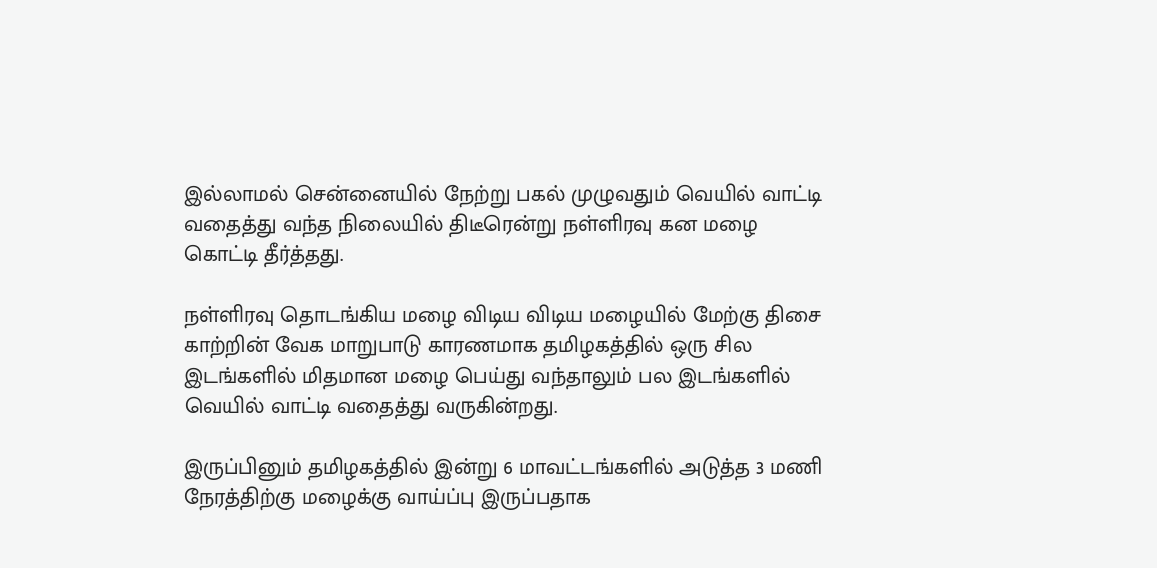இல்லாமல் சென்னையில் நேற்று பகல் முழுவதும் வெயில் வாட்டி வதைத்து வந்த நிலையில் திடீரென்று நள்ளிரவு கன மழை கொட்டி தீர்த்தது.

நள்ளிரவு தொடங்கிய மழை விடிய விடிய மழையில் மேற்கு திசை காற்றின் வேக மாறுபாடு காரணமாக தமிழகத்தில் ஒரு சில இடங்களில் மிதமான மழை பெய்து வந்தாலும் பல இடங்களில் வெயில் வாட்டி வதைத்து வருகின்றது.

இருப்பினும் தமிழகத்தில் இன்று 6 மாவட்டங்களில் அடுத்த 3 மணி நேரத்திற்கு மழைக்கு வாய்ப்பு இருப்பதாக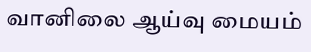வானிலை ஆய்வு மையம்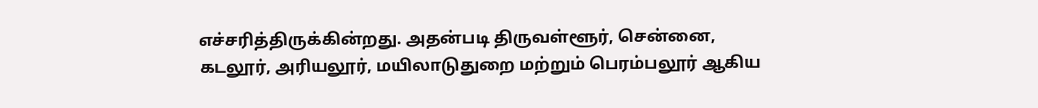எச்சரித்திருக்கின்றது. அதன்படி திருவள்ளூர், சென்னை, கடலூர், அரியலூர், மயிலாடுதுறை மற்றும் பெரம்பலூர் ஆகிய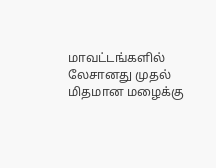மாவட்டங்களில் லேசானது முதல் மிதமான மழைக்கு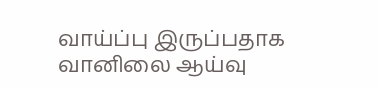வாய்ப்பு இருப்பதாக வானிலை ஆய்வு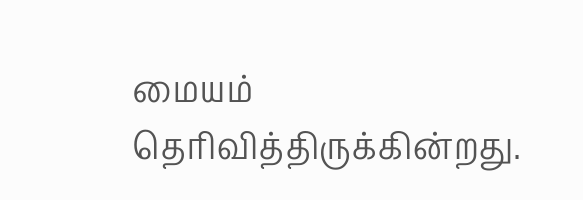மையம் தெரிவித்திருக்கின்றது.